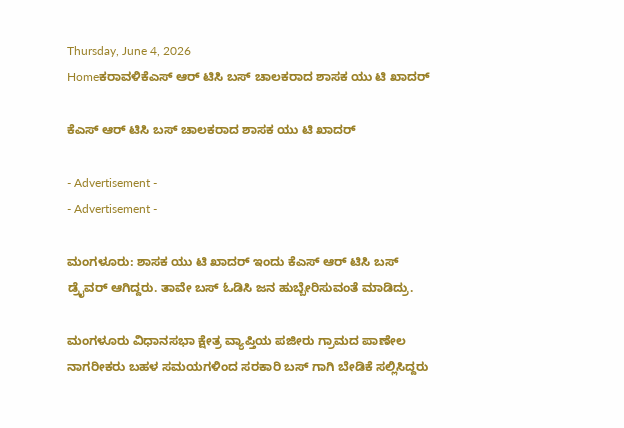Thursday, June 4, 2026
Homeಕರಾವಳಿಕೆಎಸ್ ಆರ್ ಟಿಸಿ ಬಸ್ ಚಾಲಕರಾದ ಶಾಸಕ ಯು ಟಿ ಖಾದರ್

ಕೆಎಸ್ ಆರ್ ಟಿಸಿ ಬಸ್ ಚಾಲಕರಾದ ಶಾಸಕ ಯು ಟಿ ಖಾದರ್

- Advertisement -
- Advertisement -

ಮಂಗಳೂರು: ಶಾಸಕ ಯು ಟಿ ಖಾದರ್ ಇಂದು ಕೆಎಸ್ ಆರ್ ಟಿಸಿ ಬಸ್ ಡ್ರೈವರ್ ಆಗಿದ್ದರು. ತಾವೇ ಬಸ್ ಓಡಿಸಿ ಜನ ಹುಬ್ಬೇರಿಸುವಂತೆ ಮಾಡಿದ್ರು.

ಮಂಗಳೂರು ವಿಧಾನಸಭಾ ಕ್ಷೇತ್ರ ವ್ಯಾಪ್ತಿಯ ಪಜೀರು ಗ್ರಾಮದ ಪಾಣೇಲ ನಾಗರೀಕರು ಬಹಳ ಸಮಯಗಳಿಂದ ಸರಕಾರಿ ಬಸ್‌ ಗಾಗಿ ಬೇಡಿಕೆ ಸಲ್ಲಿಸಿದ್ದರು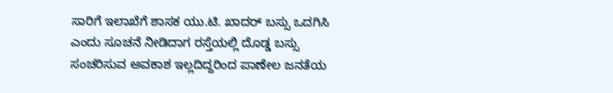ಸಾರಿಗೆ ಇಲಾಖೆಗೆ ಶಾಸಕ ಯು.ಟಿ. ಖಾದರ್ ಬಸ್ಸು ಒದಗಿಸಿ ಎಂದು ಸೂಚನೆ ನೀಡಿದಾಗ ರಸ್ತೆಯಲ್ಲಿ ದೊಡ್ಡ ಬಸ್ಸು ಸಂಚರಿಸುವ ಅವಕಾಶ ಇಲ್ಲದಿದ್ದರಿಂದ ಪಾಣೇಲ ಜನತೆಯ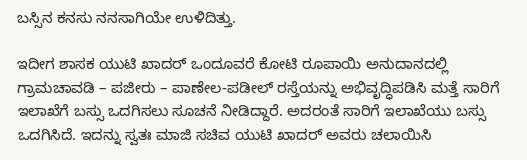ಬಸ್ಸಿನ ಕನಸು ನನಸಾಗಿಯೇ ಉಳಿದಿತ್ತು.

ಇದೀಗ ಶಾಸಕ ಯುಟಿ ಖಾದರ್‌ ಒಂದೂವರೆ ಕೋಟಿ ರೂಪಾಯಿ ಅನುದಾನದಲ್ಲಿ ಗ್ರಾಮಚಾವಡಿ – ಪಜೀರು – ಪಾಣೇಲ-ಪಡೀಲ್ ರಸ್ತೆಯನ್ನು ಅಭಿವೃದ್ಧಿಪಡಿಸಿ ಮತ್ತೆ ಸಾರಿಗೆ ಇಲಾಖೆಗೆ ಬಸ್ಸು ಒದಗಿಸಲು ಸೂಚನೆ ನೀಡಿದ್ದಾರೆ. ಅದರಂತೆ ಸಾರಿಗೆ ಇಲಾಖೆಯು ಬಸ್ಸು ಒದಗಿಸಿದೆ. ಇದನ್ನು ಸ್ವತಃ ಮಾಜಿ ಸಚಿವ ಯುಟಿ ಖಾದರ್ ಅವರು ಚಲಾಯಿಸಿ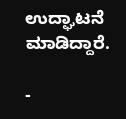ಉದ್ಘಾಟನೆ ಮಾಡಿದ್ದಾರೆ.

-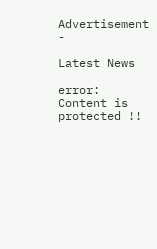Advertisement -

Latest News

error: Content is protected !!